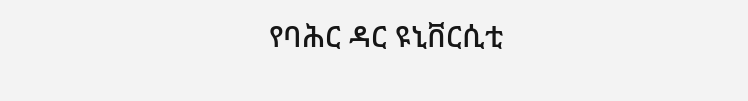የባሕር ዳር ዩኒቨርሲቲ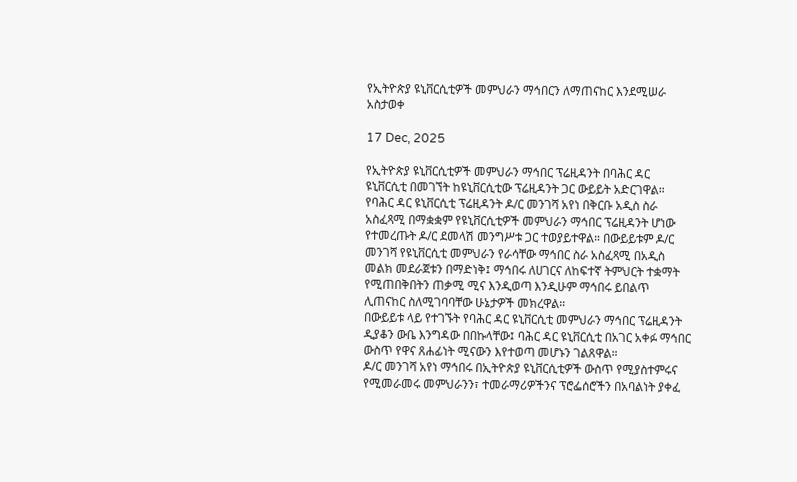የኢትዮጵያ ዩኒቨርሲቲዎች መምህራን ማኅበርን ለማጠናከር እንደሚሠራ አስታወቀ

17 Dec, 2025

የኢትዮጵያ ዩኒቨርሲቲዎች መምህራን ማኅበር ፕሬዚዳንት በባሕር ዳር ዩኒቨርሲቲ በመገኘት ከዩኒቨርሲቲው ፕሬዚዳንት ጋር ውይይት አድርገዋል።
የባሕር ዳር ዩኒቨርሲቲ ፕሬዚዳንት ዶ/ር መንገሻ አየነ በቅርቡ አዲስ ስራ አስፈጻሚ በማቋቋም የዩኒቨርሲቲዎች መምህራን ማኅበር ፕሬዚዳንት ሆነው የተመረጡት ዶ/ር ደመላሽ መንግሥቱ ጋር ተወያይተዋል። በውይይቱም ዶ/ር መንገሻ የዩኒቨርሲቲ መምህራን የራሳቸው ማኅበር ስራ አስፈጻሚ በአዲስ መልክ መደራጀቱን በማድነቅ፤ ማኅበሩ ለሀገርና ለከፍተኛ ትምህርት ተቋማት የሚጠበቅበትን ጠቃሚ ሚና እንዲወጣ እንዲሁም ማኅበሩ ይበልጥ ሊጠናከር ስለሚገባባቸው ሁኔታዎች መክረዋል።
በውይይቱ ላይ የተገኙት የባሕር ዳር ዩኒቨርሲቲ መምህራን ማኅበር ፕሬዚዳንት ዲያቆን ውቤ እንግዳው በበኩላቸው፤ ባሕር ዳር ዩኒቨርሲቲ በአገር አቀፉ ማኅበር ውስጥ የዋና ጸሐፊነት ሚናውን እየተወጣ መሆኑን ገልጸዋል።
ዶ/ር መንገሻ አየነ ማኅበሩ በኢትዮጵያ ዩኒቨርሲቲዎች ውስጥ የሚያስተምሩና የሚመራመሩ መምህራንን፣ ተመራማሪዎችንና ፕሮፌሰሮችን በአባልነት ያቀፈ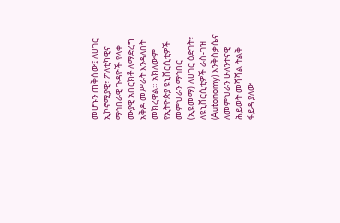መሆኑን ጠቅሰው፤ ለሀገር ኢኮኖሚያዊ፣ ፖለቲካዊና ማኅበራዊ ጉዳዮች የላቀ ሙያዊ አበርክቶ ለማድረግ አቅዶ መሥራት እንዳለበት መክረዋል። አክለውም የኢትዮጵያ ዩኒቨርሲቲዎች መምህራን ማኅበር (ኢዩመማ) ለሀገር ዕድገት፣ ለዩኒቨርሲቲዎች ራስ-ገዝ (Autonomy) እንቅስቃሴና ለመምህራን ሁለንተናዊ ሕይወት መሻሻል ትልቅ ፋይዳ ያለው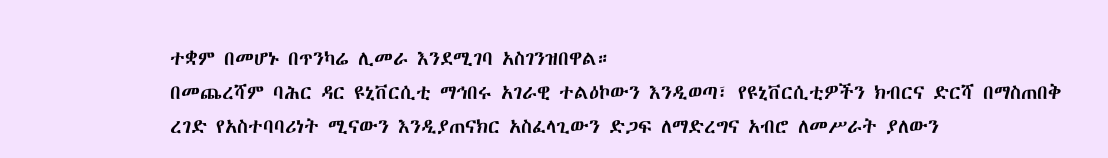ተቋም በመሆኑ በጥንካሬ ሊመራ እንደሚገባ አስገንዝበዋል።
በመጨረሻም ባሕር ዳር ዩኒቨርሲቲ ማኅበሩ አገራዊ ተልዕኮውን እንዲወጣ፣ የዩኒቨርሲቲዎችን ክብርና ድርሻ በማስጠበቅ ረገድ የአስተባባሪነት ሚናውን እንዲያጠናክር አስፈላጊውን ድጋፍ ለማድረግና አብሮ ለመሥራት ያለውን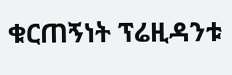ቁርጠኝነት ፕሬዚዳንቱ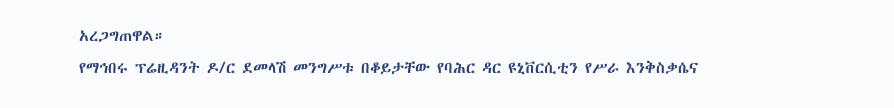አረጋግጠዋል።
የማኅበሩ ፕሬዚዳንት ዶ/ር ደመላሽ መንግሥቱ በቆይታቸው የባሕር ዳር ዩኒቨርሲቲን የሥራ እንቅስቃሴና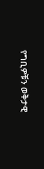የግቢዎቹን ወቅታዊ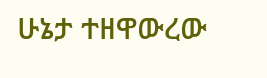ሁኔታ ተዘዋውረው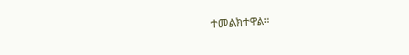ተመልክተዋል።